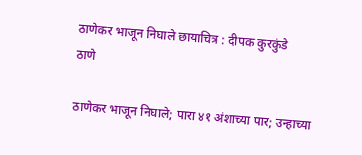ठाणेकर भाजून निघाले छायाचित्र : दीपक कुरकुंडे
ठाणे

ठाणेकर भाजून निघाले; पारा ४१ अंशाच्या पार; उन्हाच्या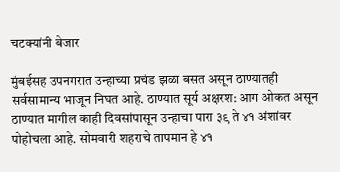चटक्यांनी बेजार

मुंबईसह उपनगरात उन्हाच्या प्रचंड झळा बसत असून ठाण्यातही सर्वसामान्य भाजून निघत आहे. ठाण्यात सूर्य अक्षरश: आग ओकत असून ठाण्यात मागील काही दिवसांपासून उन्हाचा पारा ३९ ते ४१ अंशांवर पोहोचला आहे. सोमवारी शहराचे तापमान हे ४१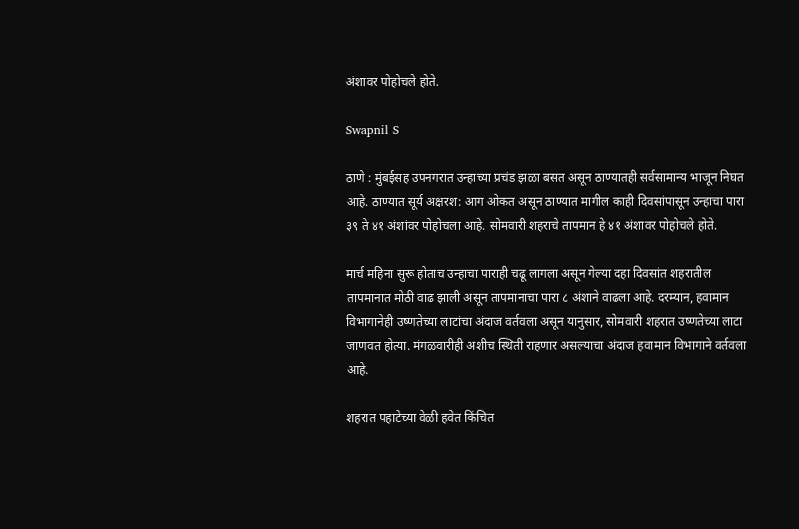अंशावर पोहोचले होते.

Swapnil S

ठाणे : मुंबईसह उपनगरात उन्हाच्या प्रचंड झळा बसत असून ठाण्यातही सर्वसामान्य भाजून निघत आहे. ठाण्यात सूर्य अक्षरश: आग ओकत असून ठाण्यात मागील काही दिवसांपासून उन्हाचा पारा ३९ ते ४१ अंशांवर पोहोचला आहे. सोमवारी शहराचे तापमान हे ४१ अंशावर पोहोचले होते.

मार्च महिना सुरू होताच उन्हाचा पाराही चढू लागला असून गेल्या दहा दिवसांत शहरातील तापमानात मोठी वाढ झाली असून तापमानाचा पारा ८ अंशाने वाढला आहे. दरम्यान, हवामान विभागानेही उष्णतेच्या लाटांचा अंदाज वर्तवला असून यानुसार, सोमवारी शहरात उष्णतेच्या लाटा जाणवत होत्या. मंगळवारीही अशीच स्थिती राहणार असल्याचा अंदाज हवामान विभागाने वर्तवला आहे.

शहरात पहाटेच्या वेळी हवेत किंचित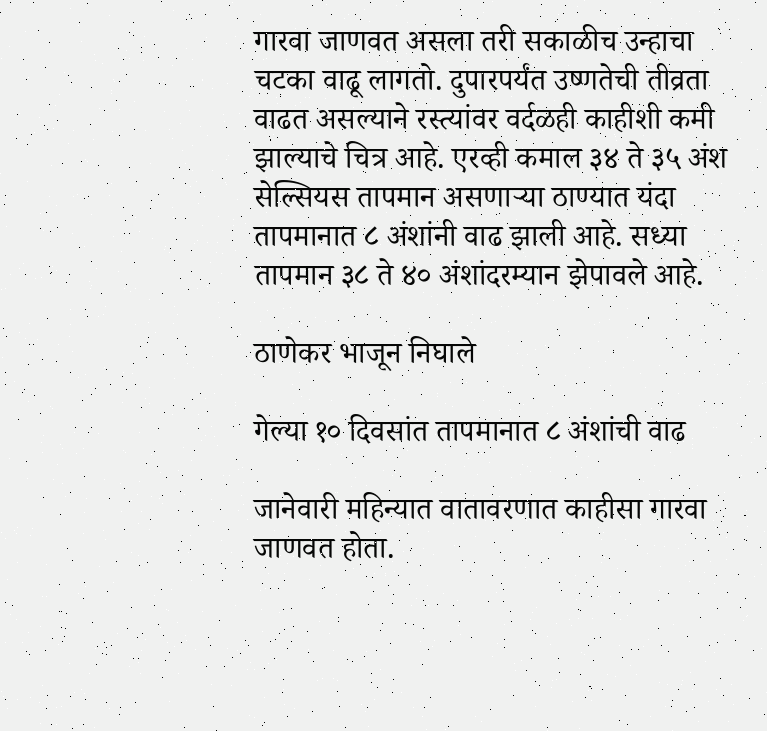गारवा जाणवत असला तरी सकाळीच उन्हाचा चटका वाढू लागतो. दुपारपर्यंत उष्णतेची तीव्रता वाढत असल्याने रस्त्यांवर वर्दळही काहीशी कमी झाल्याचे चित्र आहे. एरव्ही कमाल ३४ ते ३५ अंश सेल्सियस तापमान असणाऱ्या ठाण्यात यंदा तापमानात ८ अंशांनी वाढ झाली आहे. सध्या तापमान ३८ ते ४० अंशांदरम्यान झेपावले आहे.

ठाणेकर भाजून निघाले

गेल्या १० दिवसांत तापमानात ८ अंशांची वाढ

जानेवारी महिन्यात वातावरणात काहीसा गारवा जाणवत होता.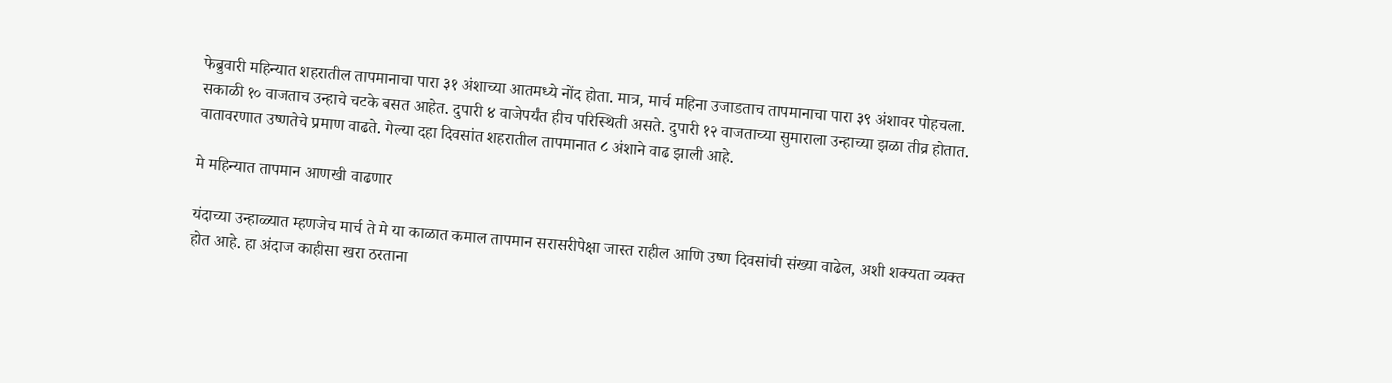फेब्रुवारी महिन्यात शहरातील तापमानाचा पारा ३१ अंशाच्या आतमध्ये नोंद होता. मात्र, मार्च महिना उजाडताच तापमानाचा पारा ३९ अंशावर पोहचला. सकाळी १० वाजताच उन्हाचे चटके बसत आहेत. दुपारी ४ वाजेपर्यंत हीच परिस्थिती असते. दुपारी १२ वाजताच्या सुमाराला उन्हाच्या झळा तीव्र होतात. वातावरणात उष्णतेचे प्रमाण वाढते. गेल्या दहा दिवसांत शहरातील तापमानात ८ अंशाने वाढ झाली आहे.

मे महिन्यात तापमान आणखी वाढणार

यंदाच्या उन्हाळ्यात म्हणजेच मार्च ते मे या काळात कमाल तापमान सरासरीपेक्षा जास्त राहील आणि उष्ण दिवसांची संख्या वाढेल, अशी शक्यता व्यक्त होत आहे. हा अंदाज काहीसा खरा ठरताना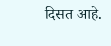दिसत आहे.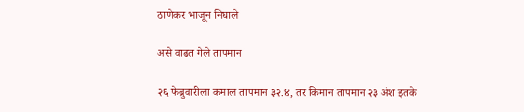ठाणेकर भाजून निघाले

असे वाढत गेले तापमान

२६ फेब्रुवारीला कमाल तापमान ३२.४, तर किमान तापमान २३ अंश इतके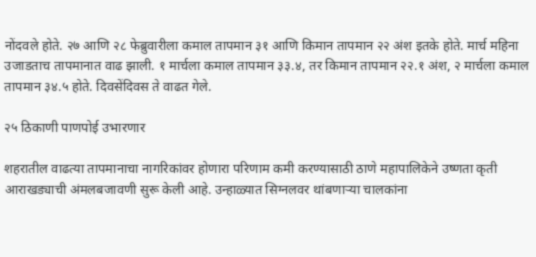नोंदवले होते. २७ आणि २८ फेब्रुवारीला कमाल तापमान ३१ आणि किमान तापमान २२ अंश इतके होते. मार्च महिना उजाडताच तापमानात वाढ झाली. १ मार्चला कमाल तापमान ३३.४, तर किमान तापमान २२.१ अंश, २ मार्चला कमाल तापमान ३४.५ होते. दिवसेंदिवस ते वाढत गेले.

२५ ठिकाणी पाणपोई उभारणार

शहरातील वाढत्या तापमानाचा नागरिकांवर होणारा परिणाम कमी करण्यासाठी ठाणे महापालिकेने उष्णता कृती आराखड्याची अंमलबजावणी सुरू केली आहे. उन्हाळ्यात सिग्नलवर थांबणाऱ्या चालकांना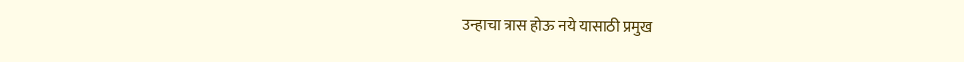उन्हाचा त्रास होऊ नये यासाठी प्रमुख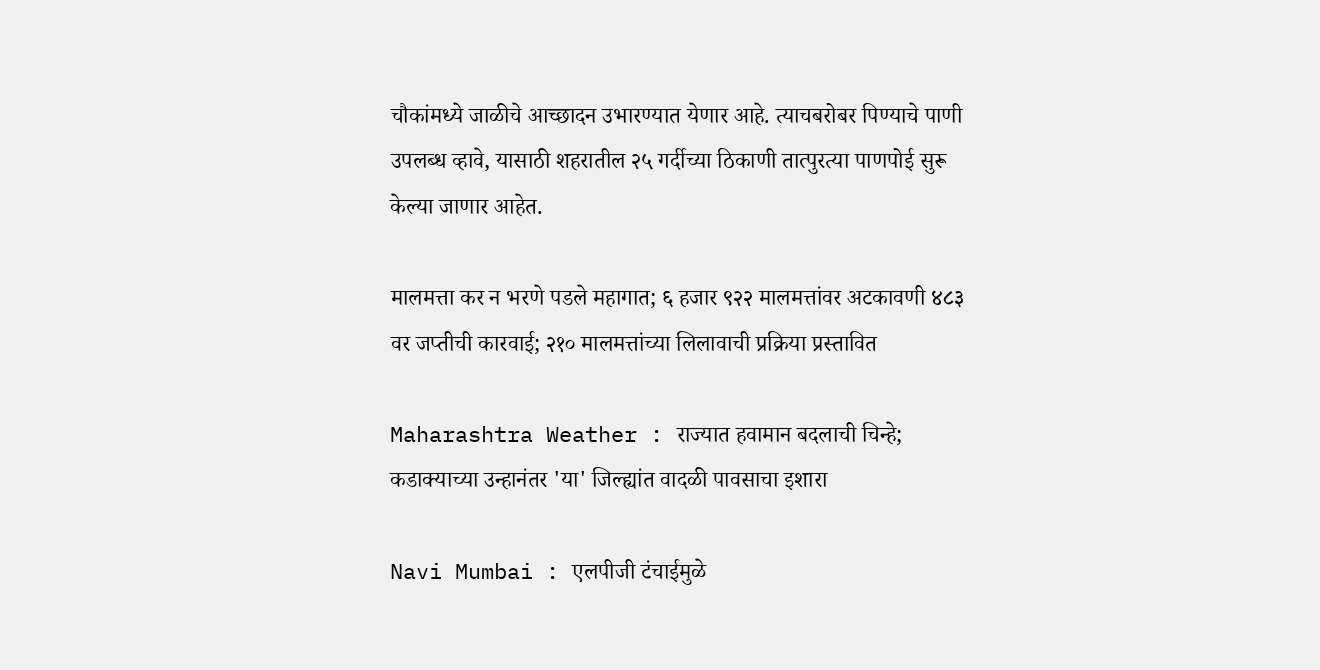चौकांमध्ये जाळीचे आच्छादन उभारण्यात येणार आहे. त्याचबरोबर पिण्याचे पाणी उपलब्ध व्हावे, यासाठी शहरातील २५ गर्दीच्या ठिकाणी तात्पुरत्या पाणपोई सुरू केल्या जाणार आहेत.

मालमत्ता कर न भरणे पडले महागात; ६ हजार ९२२ मालमत्तांवर अटकावणी ४८३ वर जप्तीची कारवाई; २१० मालमत्तांच्या लिलावाची प्रक्रिया प्रस्तावित

Maharashtra Weather : राज्यात हवामान बदलाची चिन्हे; कडाक्याच्या उन्हानंतर 'या' जिल्ह्यांत वादळी पावसाचा इशारा

Navi Mumbai : एलपीजी टंचाईमुळे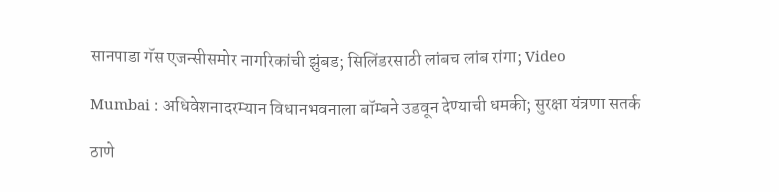सानपाडा गॅस एजन्सीसमोर नागरिकांची झुंबड; सिलिंडरसाठी लांबच लांब रांगा; Video

Mumbai : अधिवेशनादरम्यान विधानभवनाला बॉम्बने उडवून देण्याची धमकी; सुरक्षा यंत्रणा सतर्क

ठाणे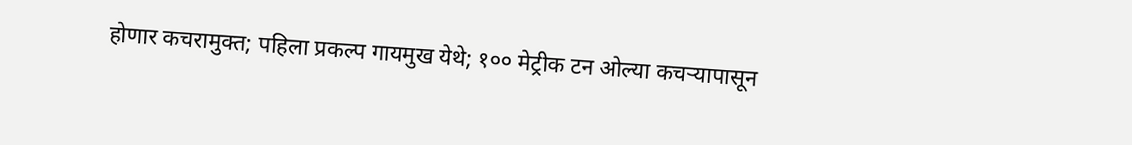होणार कचरामुक्त; पहिला प्रकल्प गायमुख येथे; १०० मेट्रीक टन ओल्या कचऱ्यापासून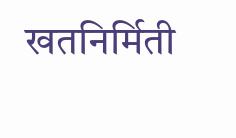खतनिर्मिती